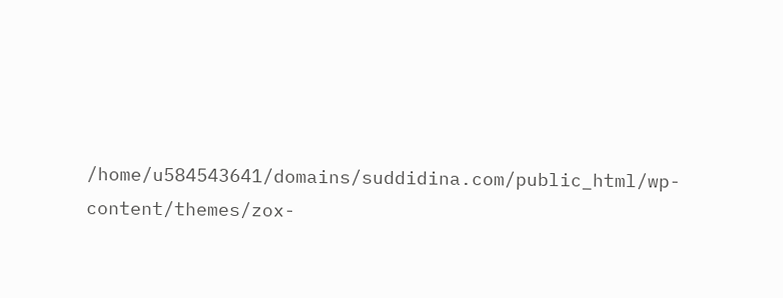/home/u584543641/domains/suddidina.com/public_html/wp-content/themes/zox-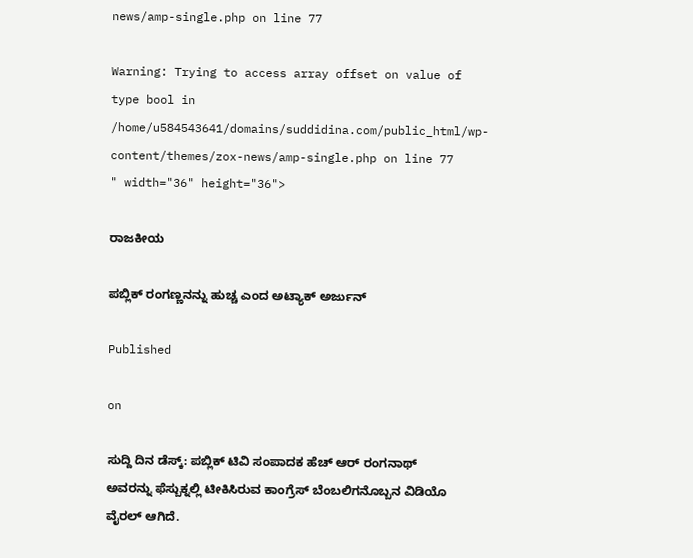news/amp-single.php on line 77

Warning: Trying to access array offset on value of type bool in /home/u584543641/domains/suddidina.com/public_html/wp-content/themes/zox-news/amp-single.php on line 77
" width="36" height="36">

ರಾಜಕೀಯ

ಪಬ್ಲಿಕ್ ರಂಗಣ್ಣನನ್ನು ಹುಚ್ಚ ಎಂದ ಅಟ್ಯಾಕ್ ಅರ್ಜುನ್

Published

on

ಸುದ್ದಿ ದಿನ ಡೆಸ್ಕ್: ಪಬ್ಲಿಕ್ ಟಿವಿ ಸಂಪಾದಕ ಹೆಚ್ ಆರ್ ರಂಗನಾಥ್ ಅವರನ್ನು ಫೆಸ್ಬುಕ್ನಲ್ಲಿ ಟೀಕಿಸಿರುವ ಕಾಂಗ್ರೆಸ್ ಬೆಂಬಲಿಗನೊಬ್ಬನ ವಿಡಿಯೊ ವೈರಲ್ ಆಗಿದೆ.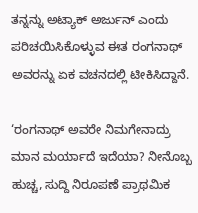ತನ್ನನ್ನು ಅಟ್ಯಾಕ್ ಅರ್ಜುನ್ ಎಂದು ಪರಿಚಯಿಸಿಕೊಳ್ಳುವ ಈತ ರಂಗನಾಥ್ ಅವರನ್ನು ಏಕ ವಚನದಲ್ಲಿ ಟೀಕಿಸಿದ್ದಾನೆ.

‘ರಂಗನಾಥ್ ಅವರೇ ನಿಮಗೇನಾದ್ರು ಮಾನ ಮರ್ಯಾದೆ ಇದೆಯಾ? ನೀನೊಬ್ಬ ಹುಚ್ಚ, ಸುದ್ದಿ ನಿರೂಪಣೆ ಪ್ರಾಥಮಿಕ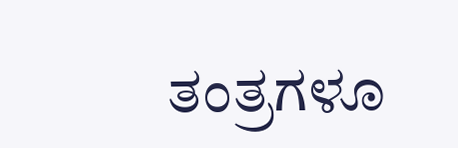ತಂತ್ರಗಳೂ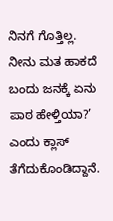ನಿನಗೆ ಗೊತ್ತಿಲ್ಲ. ನೀನು ಮತ ಹಾಕದೆ ಬಂದು ಜನಕ್ಕೆ ಏನು ಪಾಠ ಹೇಳ್ತಿಯಾ?’ ಎಂದು ಕ್ಲಾಸ್ ತೆಗೆದುಕೊಂಡಿದ್ದಾನೆ.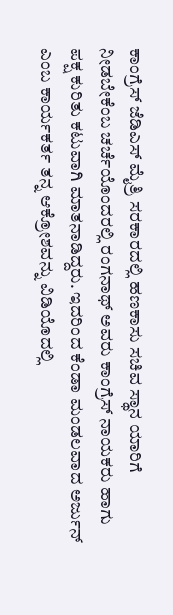ಕಾಂಗ್ರೆಸ್ ಜೆಡಿಎಸ್ ಮೈತ್ರಿ ಸರಕಾರದಲ್ಲಿ ಹಣಕಾಸು ಸಚಿವ ಸ್ಥಾನ ಯಾರಿಗೆ ನೀಡಬೇಕೆಂಬ ಚರ್ಚೆಯೊಂದರಲ್ಲಿ ರಂಗನಾಥ್ ಅವರು ಕಾಂಗ್ರೆಸ್ ನಾಯಕರು ಹಾಗು ಪಕ್ಷ ಕುರಿತು ಕಟುವಾಗಿ ಮಾತನಾಡಿದ್ದರು. ಇದರಿಂದ ಕೆಂಡಾ ಮಂಡಲವಾದ ಅರ್ಜುನ್ ಎಂಬ ಕಾರ್ಯಕರ್ತ ತನ್ನ ಆಕ್ರೋಶವನ್ನು ವಿಡಿಯೊದಲ್ಲಿ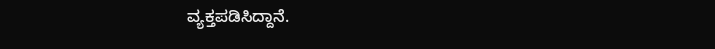ವ್ಯಕ್ತಪಡಿಸಿದ್ದಾನೆ.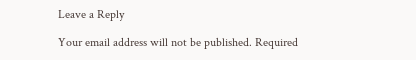Leave a Reply

Your email address will not be published. Required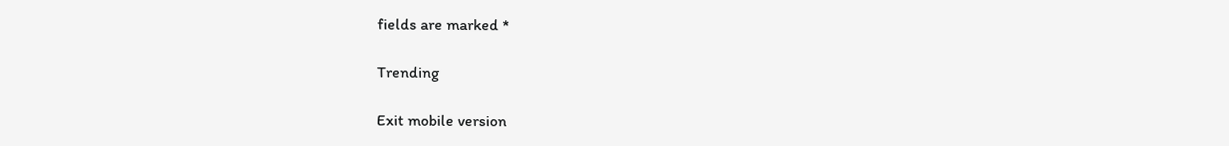fields are marked *

Trending

Exit mobile version